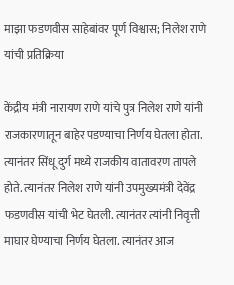माझा फडणवीस साहेबांवर पूर्ण विश्वास; निलेश राणे यांची प्रतिक्रिया

केंद्रीय मंत्री नारायण राणे यांचे पुत्र निलेश राणे यांनी राजकारणातून बाहेर पडण्याचा निर्णय घेतला होता. त्यानंतर सिंधू दुर्ग मध्ये राजकीय वातावरण तापले होते. त्यानंतर निलेश राणे यांनी उपमुख्यमंत्री देवेंद्र फडणवीस यांची भेट घेतली. त्यानंतर त्यांनी निवृत्ती माघार घेण्याचा निर्णय घेतला. त्यानंतर आज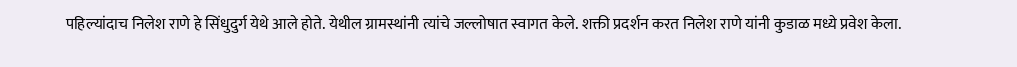पहिल्यांदाच निलेश राणे हे सिंधुदुर्ग येथे आले होते. येथील ग्रामस्थांनी त्यांचे जल्लोषात स्वागत केले. शक्ती प्रदर्शन करत निलेश राणे यांनी कुडाळ मध्ये प्रवेश केला.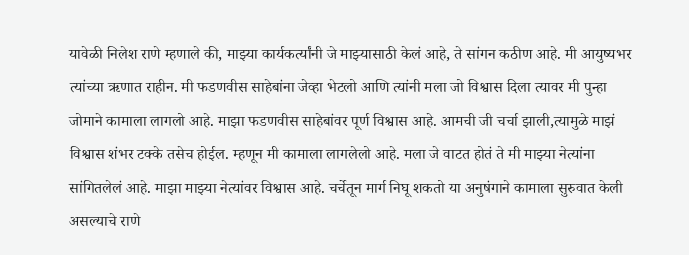यावेळी निलेश राणे म्हणाले की, माझ्या कार्यकर्त्यांनी जे माझ्यासाठी केलं आहे, ते सांगन कठीण आहे. मी आयुष्यभर त्यांच्या ऋणात राहीन. मी फडणवीस साहेबांना जेव्हा भेटलो आणि त्यांनी मला जो विश्वास दिला त्यावर मी पुन्हा जोमाने कामाला लागलो आहे. माझा फडणवीस साहेबांवर पूर्ण विश्वास आहे. आमची जी चर्चा झाली,त्यामुळे माझं विश्वास शंभर टक्के तसेच होईल. म्हणून मी कामाला लागलेलो आहे. मला जे वाटत होतं ते मी माझ्या नेत्यांना सांगितलेलं आहे. माझा माझ्या नेत्यांवर विश्वास आहे. चर्चेतून मार्ग निघू शकतो या अनुषंगाने कामाला सुरुवात केली असल्याचे राणे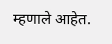म्हणाले आहेत.